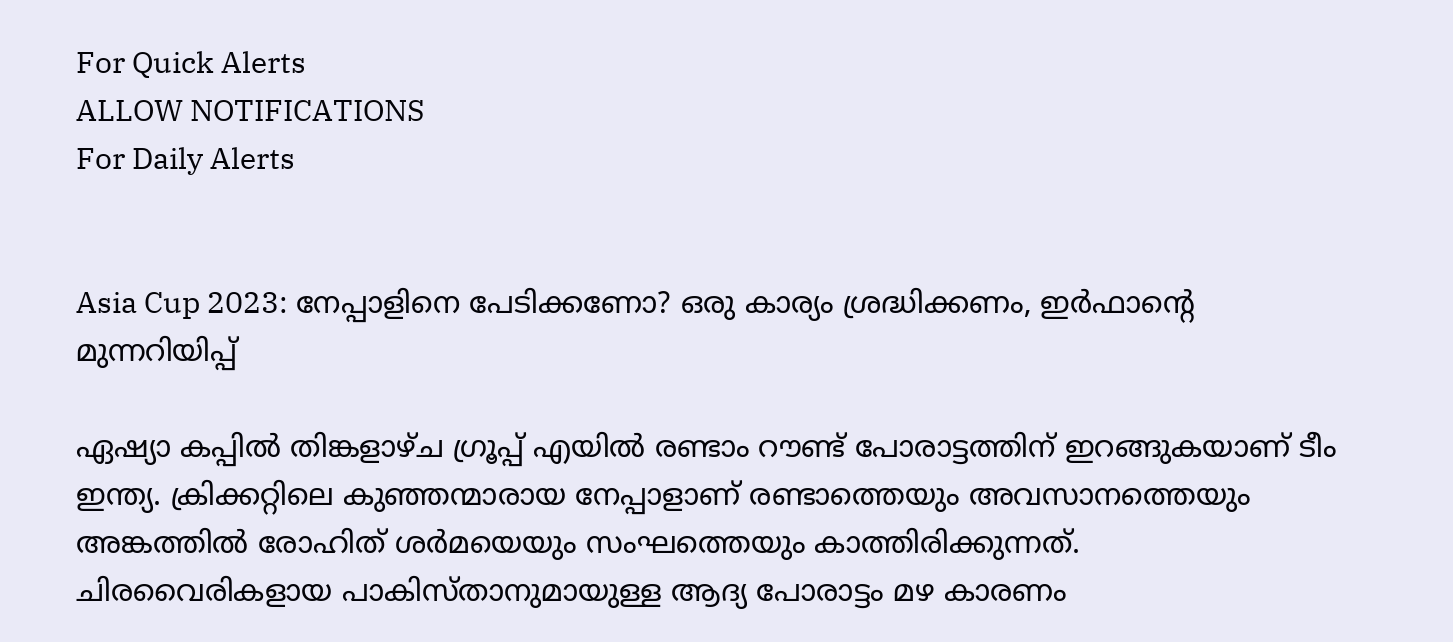For Quick Alerts
ALLOW NOTIFICATIONS
For Daily Alerts


Asia Cup 2023: നേപ്പാളിനെ പേടിക്കണോ? ഒരു കാര്യം ശ്രദ്ധിക്കണം, ഇര്‍ഫാന്റെ മുന്നറിയിപ്പ്

ഏഷ്യാ കപ്പില്‍ തിങ്കളാഴ്ച ഗ്രൂപ്പ് എയില്‍ രണ്ടാം റൗണ്ട് പോരാട്ടത്തിന് ഇറങ്ങുകയാണ് ടീം ഇന്ത്യ. ക്രിക്കറ്റിലെ കുഞ്ഞന്മാരായ നേപ്പാളാണ് രണ്ടാത്തെയും അവസാനത്തെയും അങ്കത്തില്‍ രോഹിത് ശര്‍മയെയും സംഘത്തെയും കാത്തിരിക്കുന്നത്. ചിരവൈരികളായ പാകിസ്താനുമായുള്ള ആദ്യ പോരാട്ടം മഴ കാരണം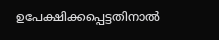ഉപേക്ഷിക്കപ്പെട്ടതിനാല്‍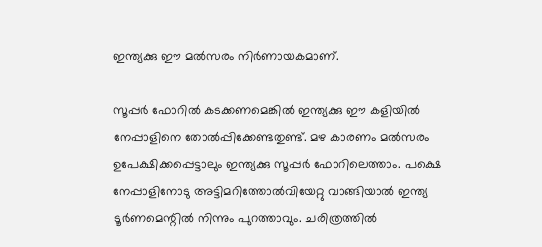ഇന്ത്യക്കു ഈ മല്‍സരം നിര്‍ണായകമാണ്.

സൂപ്പര്‍ ഫോറില്‍ കടക്കണമെങ്കില്‍ ഇന്ത്യക്കു ഈ കളിയില്‍ നേപ്പാളിനെ തോല്‍പ്പിക്കേണ്ടതുണ്ട്. മഴ കാരണം മല്‍സരം ഉപേക്ഷിക്കപ്പെട്ടാലും ഇന്ത്യക്കു സൂപ്പര്‍ ഫോറിലെത്താം. പക്ഷെ നേപ്പാളിനോടു അട്ടിമറിത്തോല്‍വിയേറ്റു വാങ്ങിയാല്‍ ഇന്ത്യ ടൂര്‍ണമെന്റില്‍ നിന്നും പുറത്താവും. ചരിത്രത്തില്‍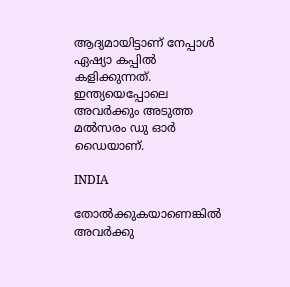ആദ്യമായിട്ടാണ് നേപ്പാള്‍ ഏഷ്യാ കപ്പില്‍ കളിക്കുന്നത്. ഇന്ത്യയെപ്പോലെ അവര്‍ക്കും അടുത്ത മല്‍സരം ഡു ഓര്‍ ഡൈയാണ്.

INDIA

തോല്‍ക്കുകയാണെങ്കില്‍ അവര്‍ക്കു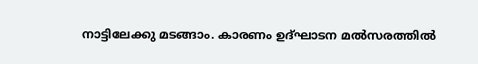നാട്ടിലേക്കു മടങ്ങാം. കാരണം ഉദ്ഘാടന മല്‍സരത്തില്‍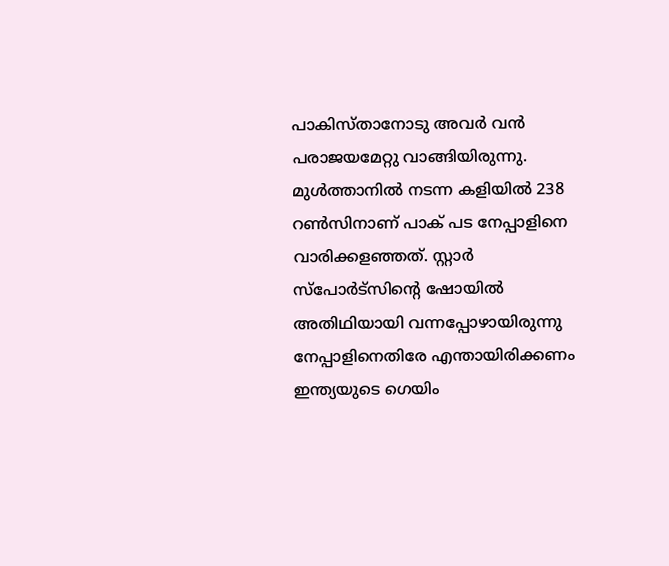പാകിസ്താനോടു അവര്‍ വന്‍ പരാജയമേറ്റു വാങ്ങിയിരുന്നു. മുള്‍ത്താനില്‍ നടന്ന കളിയില്‍ 238 റണ്‍സിനാണ് പാക് പട നേപ്പാളിനെ വാരിക്കളഞ്ഞത്. സ്റ്റാര്‍ സ്‌പോര്‍ട്‌സിന്റെ ഷോയില്‍ അതിഥിയായി വന്നപ്പോഴായിരുന്നു നേപ്പാളിനെതിരേ എന്തായിരിക്കണം ഇന്ത്യയുടെ ഗെയിം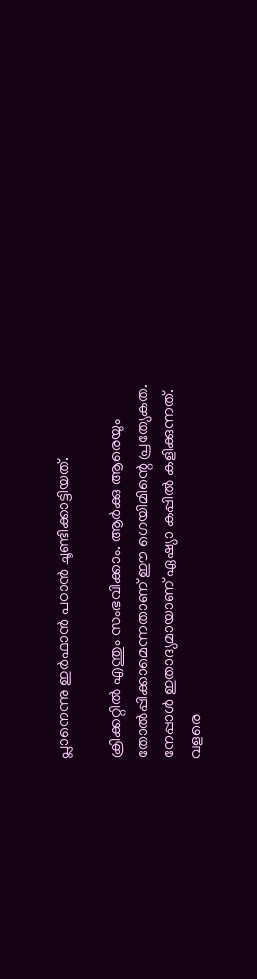പ്ലാനെന്നു ഇര്‍ഫാന്‍ പഠാന്‍ ചൂണ്ടിക്കാട്ടിയത്.

ക്രിക്കറ്റില്‍ എന്തും സംഭവിക്കാം. ആര്‍ക്കു ആരെയും തോല്‍പ്പിക്കാമെന്നതാണ് ഈ ഗെയിമിന്റെ പ്രത്യേകത. നേപ്പാള്‍ ഇതാദ്യമായാണ് ഏഷ്യാ കപ്പില്‍ കളിക്കുന്നത്. വളരെ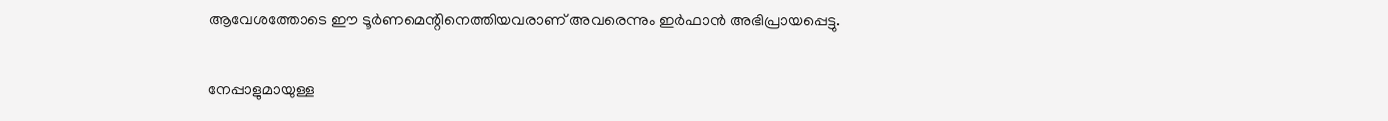ആവേശത്തോടെ ഈ ടൂര്‍ണമെന്റിനെത്തിയവരാണ് അവരെന്നും ഇര്‍ഫാന്‍ അഭിപ്രായപ്പെട്ടു.

നേപ്പാളുമായുള്ള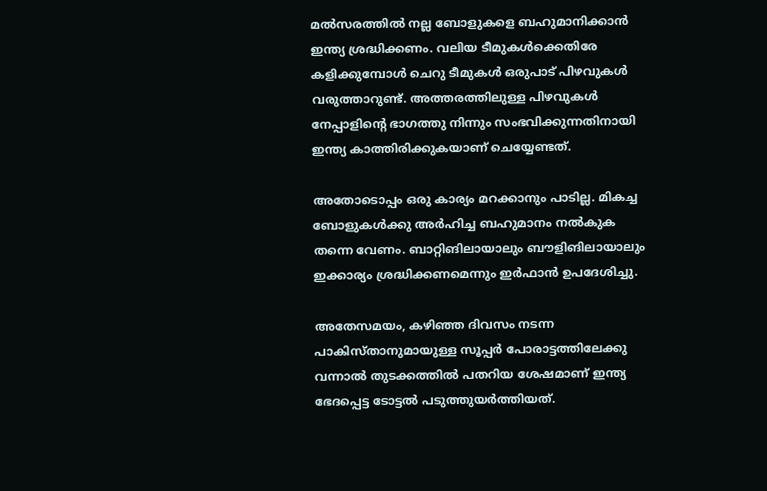മല്‍സരത്തില്‍ നല്ല ബോളുകളെ ബഹുമാനിക്കാന്‍ ഇന്ത്യ ശ്രദ്ധിക്കണം. വലിയ ടീമുകള്‍ക്കെതിരേ കളിക്കുമ്പോള്‍ ചെറു ടീമുകള്‍ ഒരുപാട് പിഴവുകള്‍ വരുത്താറുണ്ട്. അത്തരത്തിലുള്ള പിഴവുകള്‍ നേപ്പാളിന്റെ ഭാഗത്തു നിന്നും സംഭവിക്കുന്നതിനായി ഇന്ത്യ കാത്തിരിക്കുകയാണ് ചെയ്യേണ്ടത്.

അതോടൊപ്പം ഒരു കാര്യം മറക്കാനും പാടില്ല. മികച്ച ബോളുകള്‍ക്കു അര്‍ഹിച്ച ബഹുമാനം നല്‍കുക തന്നെ വേണം. ബാറ്റിങിലായാലും ബൗളിങിലായാലും ഇക്കാര്യം ശ്രദ്ധിക്കണമെന്നും ഇര്‍ഫാന്‍ ഉപദേശിച്ചു.

അതേസമയം, കഴിഞ്ഞ ദിവസം നടന്ന പാകിസ്താനുമായുള്ള സൂപ്പര്‍ പോരാട്ടത്തിലേക്കു വന്നാല്‍ തുടക്കത്തില്‍ പതറിയ ശേഷമാണ് ഇന്ത്യ ഭേദപ്പെട്ട ടോട്ടല്‍ പടുത്തുയര്‍ത്തിയത്.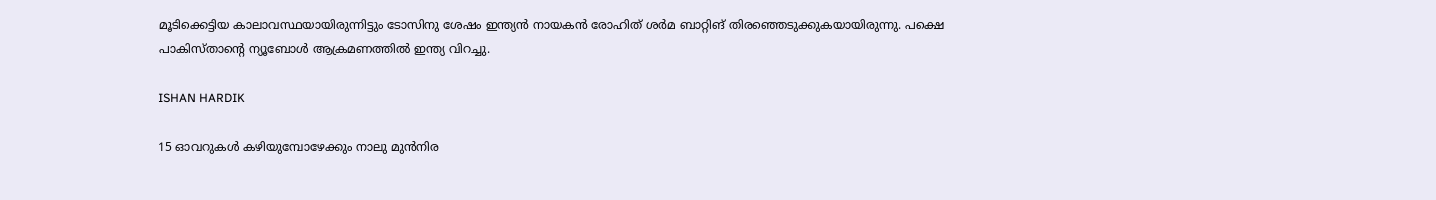മൂടിക്കെട്ടിയ കാലാവസ്ഥയായിരുന്നിട്ടും ടോസിനു ശേഷം ഇന്ത്യന്‍ നായകന്‍ രോഹിത് ശര്‍മ ബാറ്റിങ് തിരഞ്ഞെടുക്കുകയായിരുന്നു. പക്ഷെ പാകിസ്താന്റെ ന്യൂബോള്‍ ആക്രമണത്തില്‍ ഇന്ത്യ വിറച്ചു.

ISHAN HARDIK

15 ഓവറുകള്‍ കഴിയുമ്പോഴേക്കും നാലു മുന്‍നിര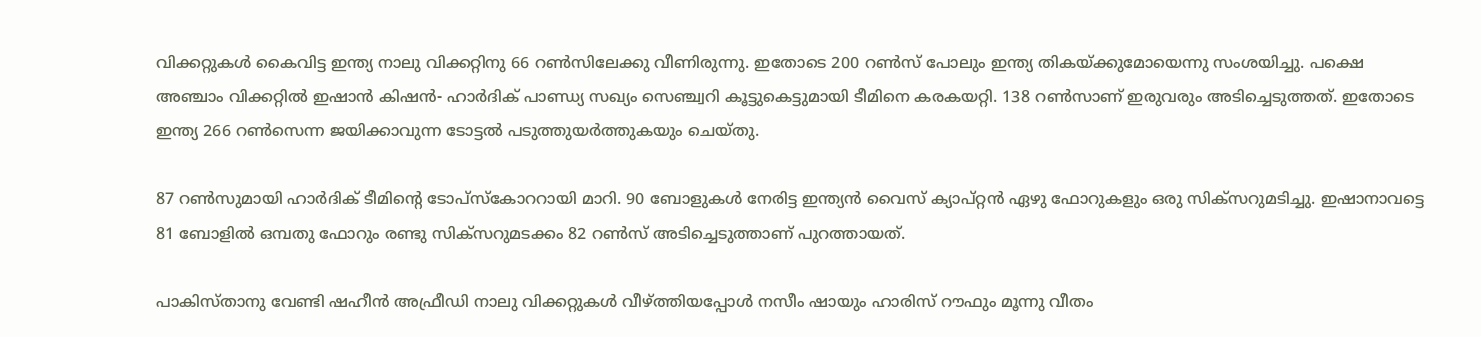വിക്കറ്റുകള്‍ കൈവിട്ട ഇന്ത്യ നാലു വിക്കറ്റിനു 66 റണ്‍സിലേക്കു വീണിരുന്നു. ഇതോടെ 200 റണ്‍സ് പോലും ഇന്ത്യ തികയ്ക്കുമോയെന്നു സംശയിച്ചു. പക്ഷെ അഞ്ചാം വിക്കറ്റില്‍ ഇഷാന്‍ കിഷന്‍- ഹാര്‍ദിക് പാണ്ഡ്യ സഖ്യം സെഞ്ച്വറി കൂട്ടുകെട്ടുമായി ടീമിനെ കരകയറ്റി. 138 റണ്‍സാണ് ഇരുവരും അടിച്ചെടുത്തത്. ഇതോടെ ഇന്ത്യ 266 റണ്‍സെന്ന ജയിക്കാവുന്ന ടോട്ടല്‍ പടുത്തുയര്‍ത്തുകയും ചെയ്തു.

87 റണ്‍സുമായി ഹാര്‍ദിക് ടീമിന്റെ ടോപ്‌സ്‌കോററായി മാറി. 90 ബോളുകള്‍ നേരിട്ട ഇന്ത്യന്‍ വൈസ് ക്യാപ്റ്റന്‍ ഏഴു ഫോറുകളും ഒരു സിക്‌സറുമടിച്ചു. ഇഷാനാവട്ടെ 81 ബോളില്‍ ഒമ്പതു ഫോറും രണ്ടു സിക്‌സറുമടക്കം 82 റണ്‍സ് അടിച്ചെടുത്താണ് പുറത്തായത്.

പാകിസ്താനു വേണ്ടി ഷഹീന്‍ അഫ്രീഡി നാലു വിക്കറ്റുകള്‍ വീഴ്ത്തിയപ്പോള്‍ നസീം ഷായും ഹാരിസ് റൗഫും മൂന്നു വീതം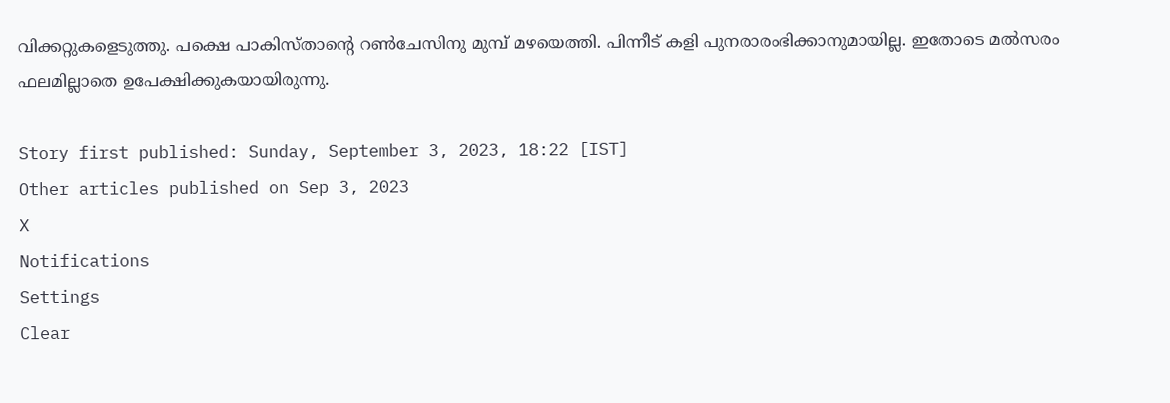വിക്കറ്റുകളെടുത്തു. പക്ഷെ പാകിസ്താന്റെ റണ്‍ചേസിനു മുമ്പ് മഴയെത്തി. പിന്നീട് കളി പുനരാരംഭിക്കാനുമായില്ല. ഇതോടെ മല്‍സരം ഫലമില്ലാതെ ഉപേക്ഷിക്കുകയായിരുന്നു.

Story first published: Sunday, September 3, 2023, 18:22 [IST]
Other articles published on Sep 3, 2023
X
Notifications
Settings
Clear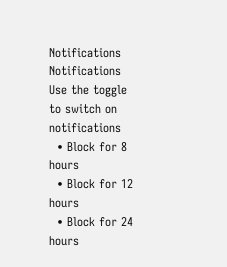Notifications
Notifications
Use the toggle to switch on notifications
  • Block for 8 hours
  • Block for 12 hours
  • Block for 24 hours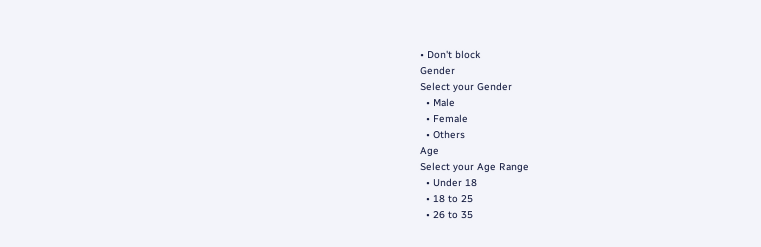• Don't block
Gender
Select your Gender
  • Male
  • Female
  • Others
Age
Select your Age Range
  • Under 18
  • 18 to 25
  • 26 to 35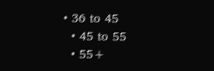• 36 to 45
  • 45 to 55
  • 55+